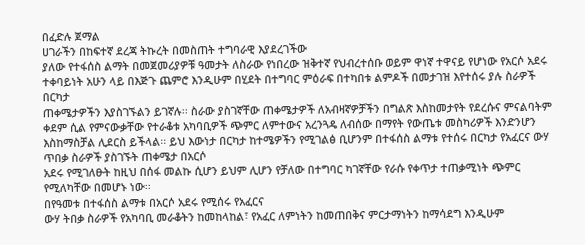በፈድሉ ጀማል
ሀገራችን በከፍተኛ ደረጃ ትኩረት በመስጠት ተግባራዊ እያደረገችው
ያለው የተፋሰስ ልማት በመጀመሪያዎቹ ዓመታት ለስራው የነበረው ዝቅተኛ የህብረተሰቡ ወይም ዋነኛ ተዋናይ የሆነው የአርሶ አደሩ
ተቀባይነት አሁን ላይ በእጅጉ ጨምሮ እንዲሁም በሂደት በተግባር ምዕራፍ በተካበቱ ልምዶች በመታገዝ እየተሰሩ ያሉ ስራዎች በርካታ
ጠቀሜታዎችን እያስገኙልን ይገኛሉ፡፡ ስራው ያስገኛቸው ጠቀሜታዎች ለአብዛኛዎቻችን በግልጽ እስከመታየት የደረሱና ምናልባትም
ቀደም ሲል የምናውቃቸው የተራቆቱ አካባቢዎች ጭምር ለምተውና አረንጓዴ ለብሰው በማየት የውጤቱ መስካሪዎች እንድንሆን
እስከማስቻል ሊደርስ ይችላል፡፡ ይህ እውነታ በርካታ ከተሜዎችን የሚገልፅ ቢሆንም በተፋሰስ ልማቱ የተሰሩ በርካታ የአፈርና ውሃ ጥበቃ ስራዎች ያስገኙት ጠቀሜታ በአርሶ
አደሩ የሚገለፁት ከዚህ በሰፋ መልኩ ሲሆን ይህም ሊሆን የቻለው በተግባር ካገኛቸው የራሱ የቀጥታ ተጠቃሚነት ጭምር
የሚለካቸው በመሆኑ ነው፡፡
በየዓመቱ በተፋሰስ ልማቱ በአርሶ አደሩ የሚሰሩ የአፈርና
ውሃ ትበቃ ስራዎች የአካባቢ መራቆትን ከመከላከል፣ የአፈር ለምነትን ከመጠበቅና ምርታማነትን ከማሳደግ እንዲሁም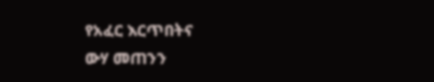የአፈር እርጥበትና
ውሃ መጠንን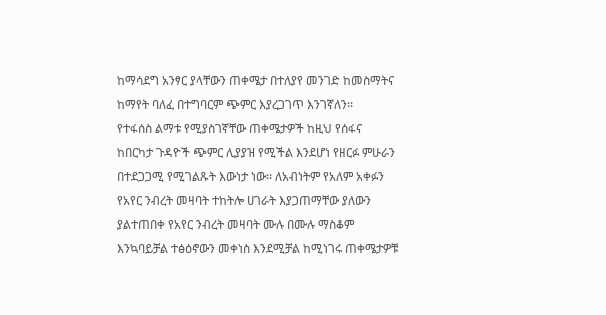ከማሳደግ አንፃር ያላቸውን ጠቀሜታ በተለያየ መንገድ ከመስማትና ከማየት ባለፈ በተግባርም ጭምር እያረጋገጥ እንገኛለን፡፡
የተፋሰስ ልማቱ የሚያስገኛቸው ጠቀሜታዎች ከዚህ የሰፋና ከበርካታ ጉዳዮች ጭምር ሊያያዝ የሚችል እንደሆነ የዘርፉ ምሁራን
በተደጋጋሚ የሚገልጹት እውነታ ነው፡፡ ለአብነትም የአለም አቀፉን የአየር ንብረት መዛባት ተከትሎ ሀገራት እያጋጠማቸው ያለውን
ያልተጠበቀ የአየር ንብረት መዛባት ሙሉ በሙሉ ማስቆም እንኳባይቻል ተፅዕኖውን መቀነስ እንደሚቻል ከሚነገሩ ጠቀሜታዎቹ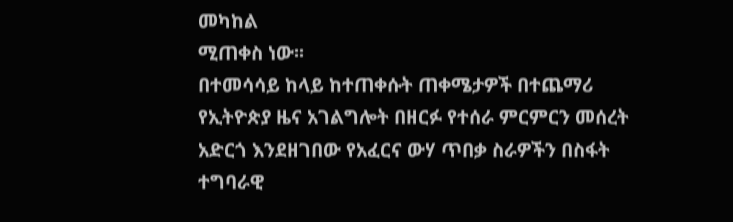መካከል
ሚጠቀስ ነው፡፡
በተመሳሳይ ከላይ ከተጠቀሱት ጠቀሜታዎች በተጨማሪ
የኢትዮጵያ ዜና አገልግሎት በዘርፉ የተሰራ ምርምርን መሰረት አድርጎ እንደዘገበው የአፈርና ውሃ ጥበቃ ስራዎችን በስፋት ተግባራዊ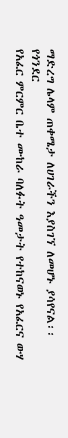ማድረግ ሌላም ጠቀሜታ ለሀገራችን እያስገኘ ለመሆኑ ያሳየናል፡፡ የጎንደር
የአፈር ምርምር ቤተ ሙከራ ባለፉት ዓመታት የተከናወኑ የአፈርና ውሃ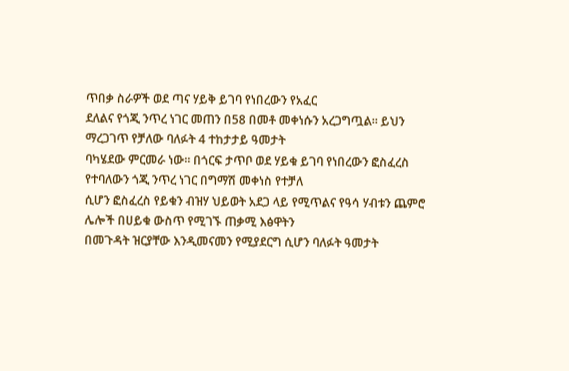ጥበቃ ስራዎች ወደ ጣና ሃይቅ ይገባ የነበረውን የአፈር
ደለልና የጎጂ ንጥረ ነገር መጠን በ58 በመቶ መቀነሱን አረጋግጧል፡፡ ይህን ማረጋገጥ የቻለው ባለፉት 4 ተከታታይ ዓመታት
ባካሄደው ምርመራ ነው፡፡ በጎርፍ ታጥቦ ወደ ሃይቁ ይገባ የነበረውን ፎስፈረስ የተባለውን ጎጂ ንጥረ ነገር በግማሽ መቀነስ የተቻለ
ሲሆን ፎስፈረስ የይቁን ብዝሃ ህይወት አደጋ ላይ የሚጥልና የዓሳ ሃብቱን ጨምሮ ሌሎች በሀይቁ ውስጥ የሚገኙ ጠቃሚ እፅዋትን
በመጉዳት ዝርያቸው እንዲመናመን የሚያደርግ ሲሆን ባለፉት ዓመታት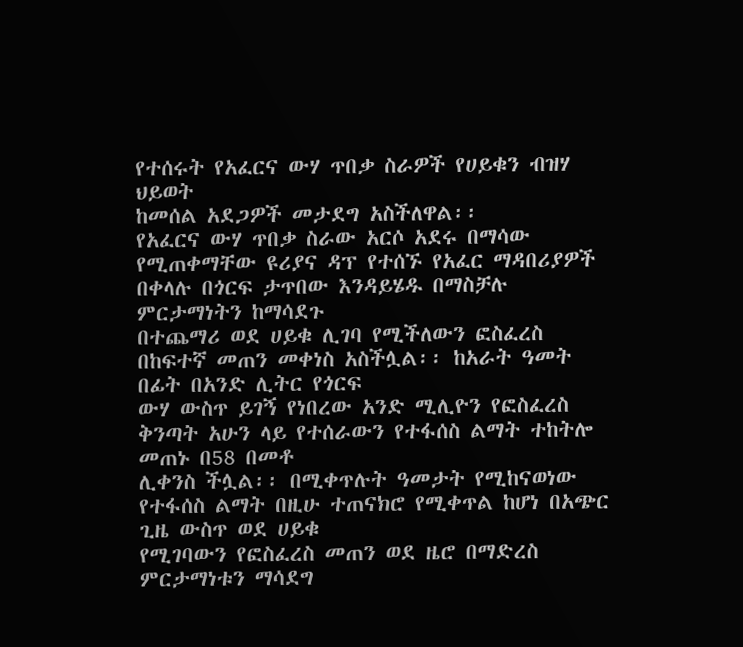የተሰሩት የአፈርና ውሃ ጥበቃ ስራዎች የሀይቁን ብዝሃ ህይወት
ከመሰል አደጋዎች መታደግ አስችለዋል፡፡
የአፈርና ውሃ ጥበቃ ስራው አርሶ አደሩ በማሳው
የሚጠቀማቸው ዩሪያና ዳፕ የተሰኙ የአፈር ማዳበሪያዎች በቀላሉ በጎርፍ ታጥበው እንዳይሄዱ በማስቻሉ ምርታማነትን ከማሳደጉ
በተጨማሪ ወደ ሀይቁ ሊገባ የሚችለውን ፎስፈረስ በከፍተኛ መጠን መቀነስ አስችሏል፡፡ ከአራት ዓመት በፊት በአንድ ሊትር የጎርፍ
ውሃ ውስጥ ይገኝ የነበረው አንድ ሚሊዮን የፎስፈረስ ቅንጣት አሁን ላይ የተሰራውን የተፋሰስ ልማት ተከትሎ መጠኑ በ58 በመቶ
ሊቀንስ ችሏል፡፡ በሚቀጥሉት ዓመታት የሚከናወነው የተፋሰስ ልማት በዚሁ ተጠናክሮ የሚቀጥል ከሆነ በአጭር ጊዜ ውስጥ ወደ ሀይቁ
የሚገባውን የፎስፈረስ መጠን ወደ ዜሮ በማድረስ ምርታማነቱን ማሳደግ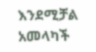እንደሚቻል አመላካች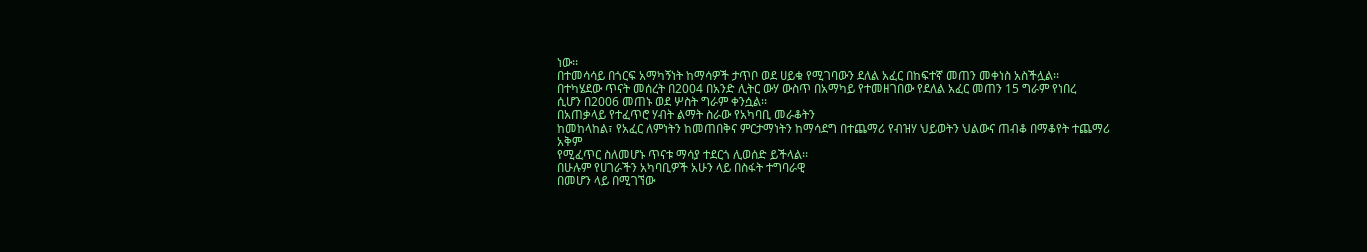ነው፡፡
በተመሳሳይ በጎርፍ አማካኝነት ከማሳዎች ታጥቦ ወደ ሀይቁ የሚገባውን ደለል አፈር በከፍተኛ መጠን መቀነስ አስችሏል፡፡
በተካሄደው ጥናት መሰረት በ2004 በአንድ ሊትር ውሃ ውስጥ በአማካይ የተመዘገበው የደለል አፈር መጠን 15 ግራም የነበረ
ሲሆን በ2006 መጠኑ ወደ ሦስት ግራም ቀንሷል፡፡
በአጠቃላይ የተፈጥሮ ሃብት ልማት ስራው የአካባቢ መራቆትን
ከመከላከል፣ የአፈር ለምነትን ከመጠበቅና ምርታማነትን ከማሳደግ በተጨማሪ የብዝሃ ህይወትን ህልውና ጠብቆ በማቆየት ተጨማሪ አቅም
የሚፈጥር ስለመሆኑ ጥናቱ ማሳያ ተደርጎ ሊወሰድ ይችላል፡፡
በሁሉም የሀገራችን አካባቢዎች አሁን ላይ በስፋት ተግባራዊ
በመሆን ላይ በሚገኘው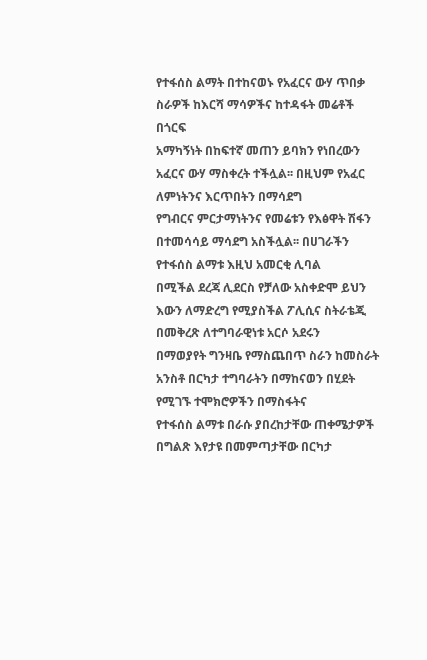የተፋሰስ ልማት በተከናወኑ የአፈርና ውሃ ጥበቃ ስራዎች ከእርሻ ማሳዎችና ከተዳፋት መሬቶች በጎርፍ
አማካኝነት በከፍተኛ መጠን ይባክን የነበረውን አፈርና ውሃ ማስቀረት ተችሏል፡፡ በዚህም የአፈር ለምነትንና እርጥበትን በማሳደግ
የግብርና ምርታማነትንና የመሬቱን የእፅዋት ሽፋን በተመሳሳይ ማሳደግ አስችሏል፡፡ በሀገራችን የተፋሰስ ልማቱ እዚህ አመርቂ ሊባል
በሚችል ደረጃ ሊደርስ የቻለው አስቀድሞ ይህን እውን ለማድረግ የሚያስችል ፖሊሲና ስትራቴጂ በመቅረጽ ለተግባራዊነቱ አርሶ አደሩን
በማወያየት ግንዛቤ የማስጨበጥ ስራን ከመስራት አንስቶ በርካታ ተግባራትን በማከናወን በሂደት የሚገኙ ተሞክሮዎችን በማስፋትና
የተፋሰስ ልማቱ በራሱ ያበረከታቸው ጠቀሜታዎች በግልጽ እየታዩ በመምጣታቸው በርካታ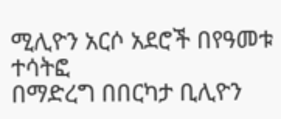ሚሊዮን አርሶ አደሮች በየዓመቱ ተሳትፎ
በማድረግ በበርካታ ቢሊዮን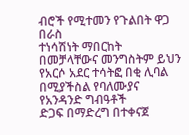ብሮች የሚተመን የጉልበት ዋጋ በራስ
ተነሳሽነት ማበርከት በመቻላቸውና መንግስትም ይህን የአርሶ አደር ተሳትፎ በቂ ሊባል በሚያችስል የባለሙያና የአንዳንድ ግብዓቶች
ድጋፍ በማድረግ በተቀናጀ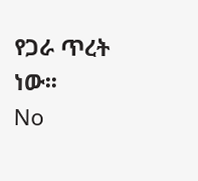የጋራ ጥረት ነው፡፡
No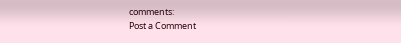comments:
Post a Comment